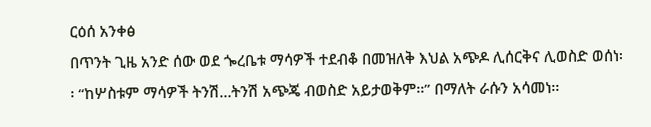ርዕሰ አንቀፅ
በጥንት ጊዜ አንድ ሰው ወደ ጐረቤቱ ማሳዎች ተደብቆ በመዝለቅ እህል አጭዶ ሊሰርቅና ሊወስድ ወሰነ፡፡ “ከሦስቱም ማሳዎች ትንሽ…ትንሽ አጭጄ ብወስድ አይታወቅም፡፡” በማለት ራሱን አሳመነ፡፡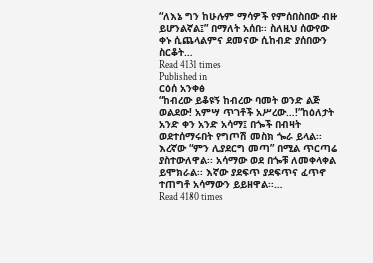“ለእኔ ግን ከሁሉም ማሳዎች የምሰበስበው ብዙ ይሆንልኛል፤” በማለት አሰበ፡፡ ስለዚህ ሰውየው ቀኑ ሲጨላልምና ደመናው ሲከብድ ያሰበውን ስርቆት…
Read 4131 times
Published in
ርዕሰ አንቀፅ
“ከብረው ይቆዩኝ ከብረው ባመት ወንድ ልጅ ወልደው! አምሣ ጥገቶች አሥረው…!”ከዕለታት አንድ ቀን አንድ አሳማ፤ በጐች በብዛት ወደተሰማሩበት የግጦሽ መስክ ጐራ ይላል፡፡ እረኛው “ምን ሊያደርግ መጣ” በሚል ጥርጣሬ ያስተውለዋል፡፡ አሳማው ወደ በጐቹ ለመቀላቀል ይሞክራል፡፡ እኛው ያደፍጥ ያደፍጥና ፈጥኖ ተጠግቶ አሳማውን ይይዘዋል፡፡…
Read 4180 times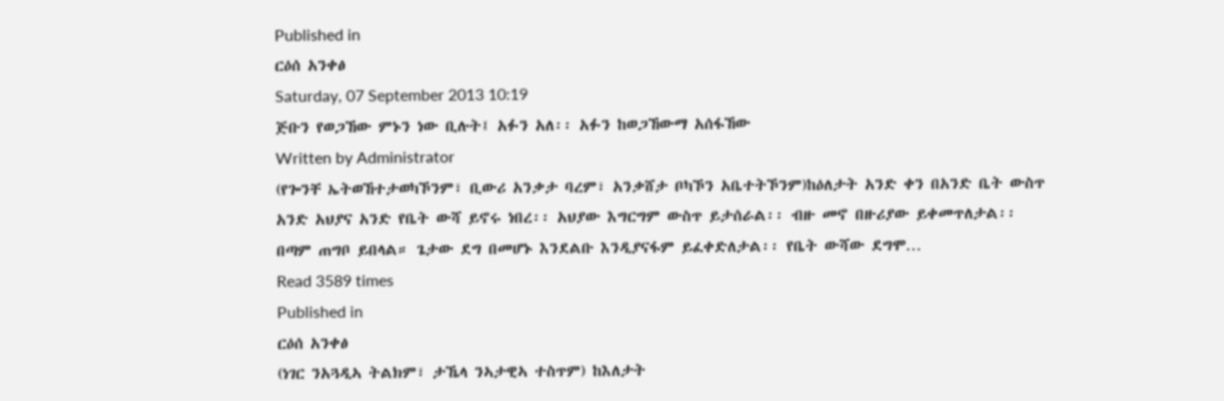Published in
ርዕሰ አንቀፅ
Saturday, 07 September 2013 10:19
ጅቡን የወጋኸው ምኑን ነው ቢሉት፤ አፉን አለ፡፡ አፉን ከወጋኸውማ አሰፋኸው
Written by Administrator
(የጐንቸ ኤትወኸተታወካኾንም፣ ቢውሪ አንቃታ ባረም፣ አንቃሸታ ቦካኾን አቤተትኾንም)ከዕለታት አንድ ቀን በአንድ ቤት ውስጥ አንድ አህያና አንድ የቤት ውሻ ይኖሩ ነበረ፡፡ አህያው እግርግም ውስጥ ይታሰራል፡፡ ብዙ መኖ በዙሪያው ይቀመጥለታል፡፡ በጣም ጠግቦ ይበላል። ጌታው ደግ በመሆኑ እንደልቡ እንዲያናፋም ይፈቀድለታል፡፡ የቤት ውሻው ደግሞ…
Read 3589 times
Published in
ርዕሰ አንቀፅ
(ነገር ንአጓዲኣ ትልክም፣ ታኼላ ንኣታዊኣ ተስጥም) ከእለታት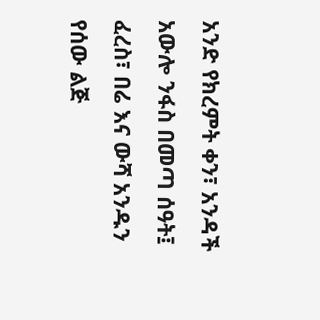አንድ የክረምት ቀን፣ አንዳች አውሎ ንፋስ በመጣ ሰዓት፤ ፈረስ፣ በሬ እና ውሻ አንዱን የሰው ልጅ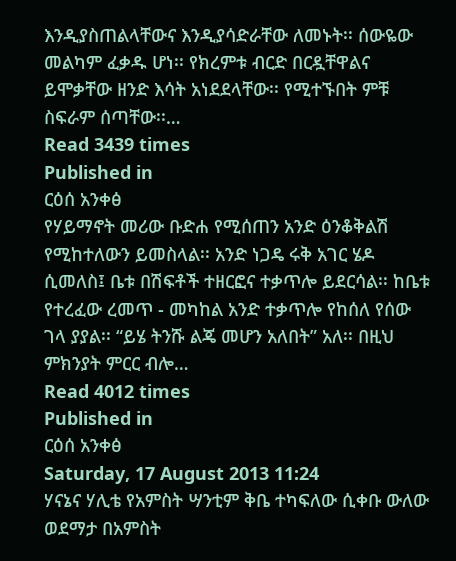እንዲያስጠልላቸውና እንዲያሳድራቸው ለመኑት፡፡ ሰውዬው መልካም ፈቃዱ ሆነ፡፡ የክረምቱ ብርድ በርዷቸዋልና ይሞቃቸው ዘንድ እሳት አነደደላቸው፡፡ የሚተኙበት ምቹ ስፍራም ሰጣቸው፡፡…
Read 3439 times
Published in
ርዕሰ አንቀፅ
የሃይማኖት መሪው ቡድሐ የሚሰጠን አንድ ዕንቆቅልሽ የሚከተለውን ይመስላል፡፡ አንድ ነጋዴ ሩቅ አገር ሄዶ ሲመለስ፤ ቤቱ በሽፍቶች ተዘርፎና ተቃጥሎ ይደርሳል፡፡ ከቤቱ የተረፈው ረመጥ - መካከል አንድ ተቃጥሎ የከሰለ የሰው ገላ ያያል፡፡ “ይሄ ትንሹ ልጄ መሆን አለበት” አለ፡፡ በዚህ ምክንያት ምርር ብሎ…
Read 4012 times
Published in
ርዕሰ አንቀፅ
Saturday, 17 August 2013 11:24
ሃናኔና ሃሊቴ የአምስት ሣንቲም ቅቤ ተካፍለው ሲቀቡ ውለው ወደማታ በአምስት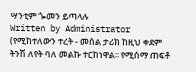ሣንቲም ጐመን ይጣላሉ
Written by Administrator
(የሚከተለውን ተረት - መሰል ታሪክ ከዚህ ቀደም ትንሽ ለየት ባለ መልኩ ተርከነዋል፡፡ የሚሰማ ጠፍቶ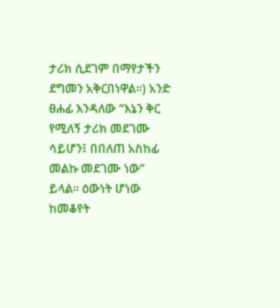ታሪክ ሲደገም በማየታችን ደግመን አቅርበነዋል፡፡) አንድ ፀሐፊ እንዳለው “እኔን ቅር የሚለኝ ታሪክ መደገሙ ሳይሆን፤ በበለጠ አስከፊ መልኩ መደገሙ ነው” ይላል፡፡ ዕውነት ሆነው ከመቆየት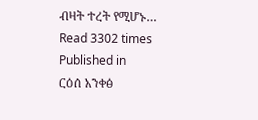ብዛት ተረት የሚሆኑ…
Read 3302 times
Published in
ርዕሰ አንቀፅ